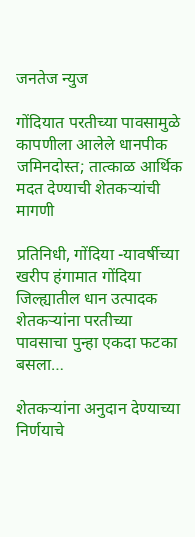जनतेज न्युज

गोंदियात परतीच्या पावसामुळे कापणीला आलेले धानपीक जमिनदोस्त; तात्काळ आर्थिक मदत देण्याची शेतकऱ्यांची मागणी

प्रतिनिधी, गोंदिया -यावर्षीच्या खरीप हंगामात गोंदिया जिल्ह्यातील धान उत्पादक शेतकऱ्यांना परतीच्या पावसाचा पुन्हा एकदा फटका बसला…

शेतकऱ्यांना अनुदान देण्याच्या निर्णयाचे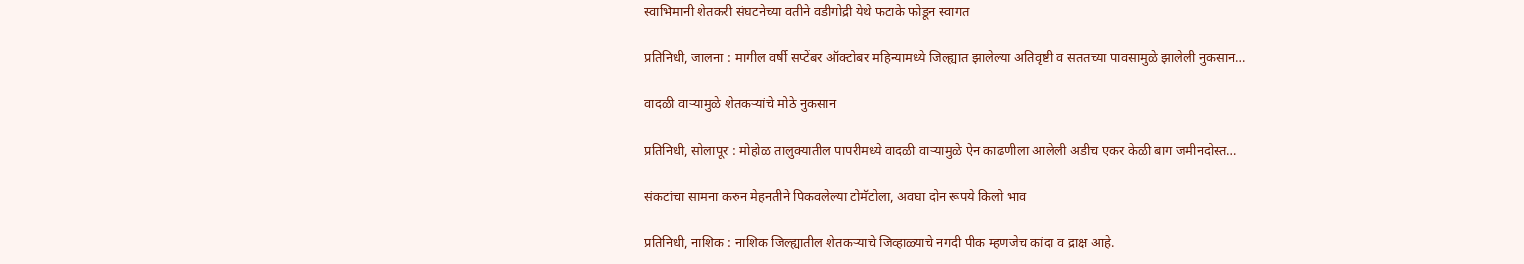स्वाभिमानी शेतकरी संघटनेच्या वतीने वडीगोद्री येथे फटाके फोडून स्वागत

प्रतिनिधी, जालना : मागील वर्षी सप्टेंबर ऑक्टोबर महिन्यामध्ये जिल्ह्यात झालेल्या अतिवृष्टी व सततच्या पावसामुळे झालेली नुकसान…

वादळी वाऱ्यामुळे शेतकऱ्यांचे मोठे नुकसान

प्रतिनिधी, सोलापूर : मोहोळ तालुक्यातील पापरीमध्ये वादळी वाऱ्यामुळे ऐन काढणीला आलेली अडीच एकर केळी बाग जमीनदोस्त…

संकटांचा सामना करुन मेहनतीने पिकवलेल्या टोमॅटोला, अवघा दोन रूपये किलो भाव

प्रतिनिधी, नाशिक : नाशिक जिल्ह्यातील शेतकऱ्याचे जिव्हाळ्याचे नगदी पीक म्हणजेच कांदा व द्राक्ष आहे.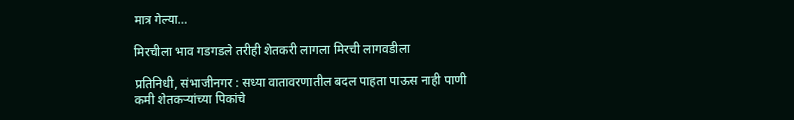मात्र गेल्या…

मिरचीला भाव गडगडले तरीही शेतकरी लागला मिरची लागवडीला

प्रतिनिधी, संभाजीनगर : सध्या वातावरणातील बदल पाहता पाऊस नाही पाणी कमी शेतकऱ्यांच्या पिकांचे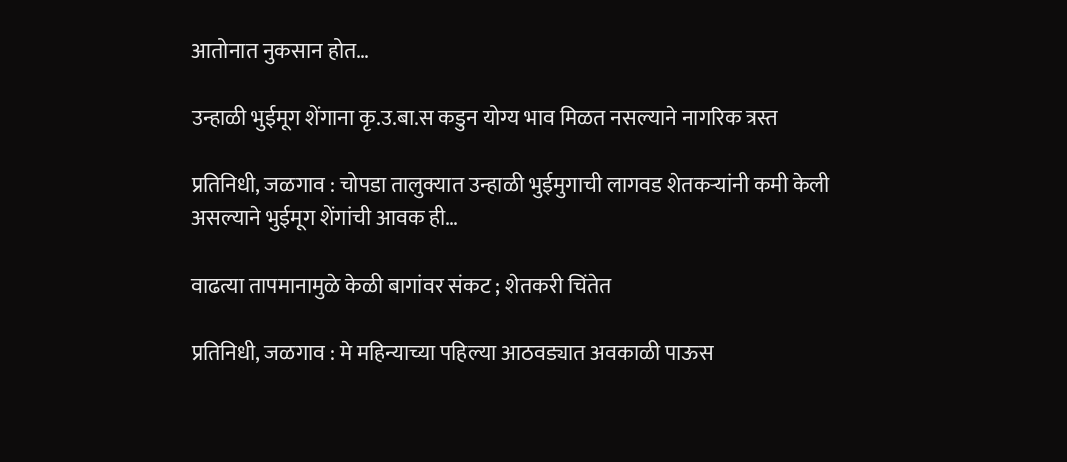आतोनात नुकसान होत…

उन्हाळी भुईमूग शेंगाना कृ.उ.बा.स कडुन योग्य भाव मिळत नसल्याने नागरिक त्रस्त

प्रतिनिधी, जळगाव : चोपडा तालुक्यात उन्हाळी भुईमुगाची लागवड शेतकऱ्यांनी कमी केली असल्याने भुईमूग शेंगांची आवक ही…

वाढत्या तापमानामुळे केळी बागांवर संकट ; शेतकरी चिंतेत

प्रतिनिधी, जळगाव : मे महिन्याच्या पहिल्या आठवड्यात अवकाळी पाऊस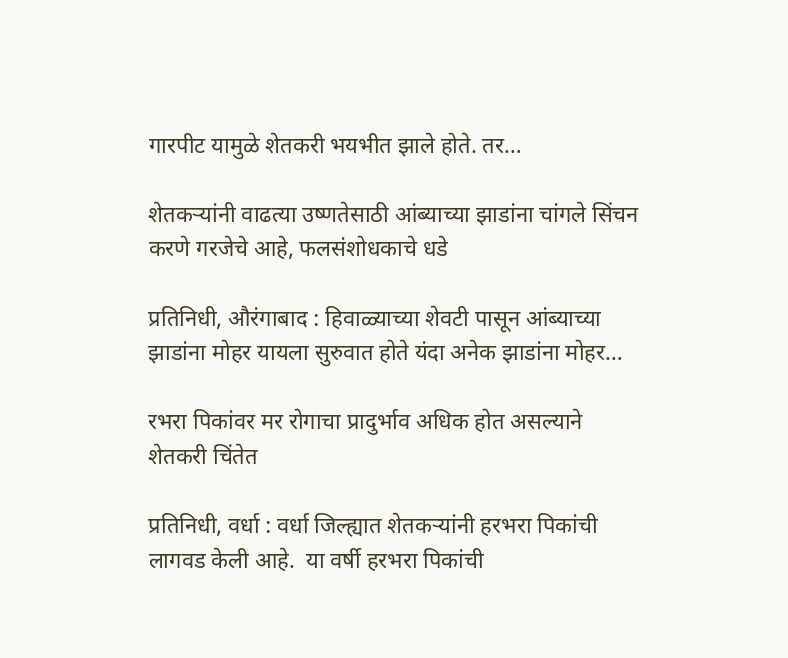गारपीट यामुळे शेतकरी भयभीत झाले होते. तर…

शेतकऱ्यांनी वाढत्या उष्णतेसाठी आंब्याच्या झाडांना चांगले सिंचन करणे गरजेचे आहे, फलसंशोधकाचे धडे

प्रतिनिधी, औरंगाबाद : हिवाळ्याच्या शेवटी पासून आंब्याच्या झाडांना मोहर यायला सुरुवात होते यंदा अनेक झाडांना मोहर…

रभरा पिकांवर मर रोगाचा प्रादुर्भाव अधिक होत असल्याने शेतकरी चिंतेत

प्रतिनिधी, वर्धा : वर्धा जिल्ह्यात शेतकऱ्यांनी हरभरा पिकांची लागवड केली आहे.  या वर्षी हरभरा पिकांची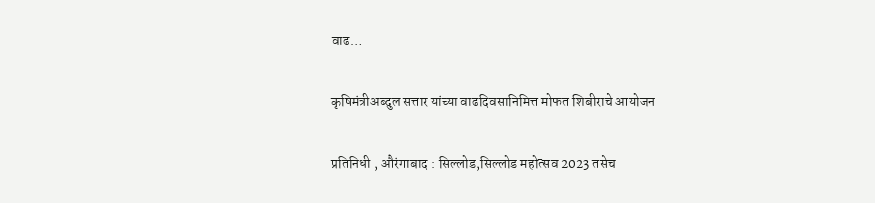वाढ…

कृषिमंत्रीअब्दुल सत्तार यांच्या वाढदिवसानिमित्त मोफत शिबीराचे आयोजन

प्रतिनिधी , औरंगाबाद : सिल्लोड,सिल्लोड महोत्सव 2023 तसेच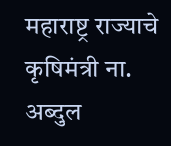महाराष्ट्र राज्याचे कृषिमंत्री ना. अब्दुल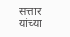सत्तार यांच्या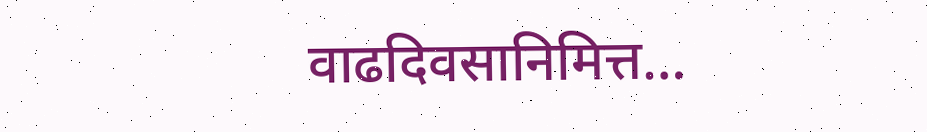वाढदिवसानिमित्त…